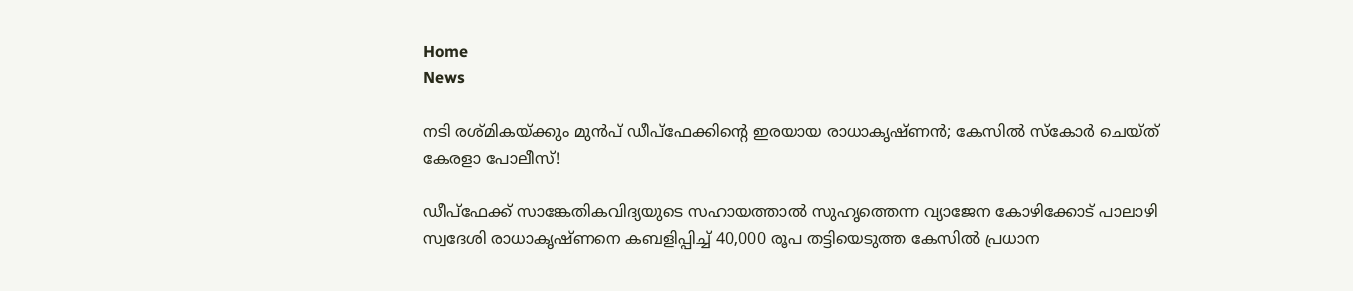Home
News

നടി രശ്മികയ്ക്കും മുൻപ് ഡീപ്ഫേക്കിന്റെ ഇരയായ രാധാകൃഷ്ണൻ; കേസിൽ സ്കോർ ചെയ്ത് കേരളാ പോലീസ്!

ഡീപ്ഫേക്ക് സാങ്കേതികവിദ്യയുടെ സഹായത്താൽ സുഹൃത്തെന്ന വ്യാജേന കോഴിക്കോട് പാലാഴി സ്വദേശി രാധാകൃഷ്ണനെ കബളിപ്പിച്ച് 40,000 രൂപ തട്ടിയെടുത്ത കേസിൽ പ്രധാന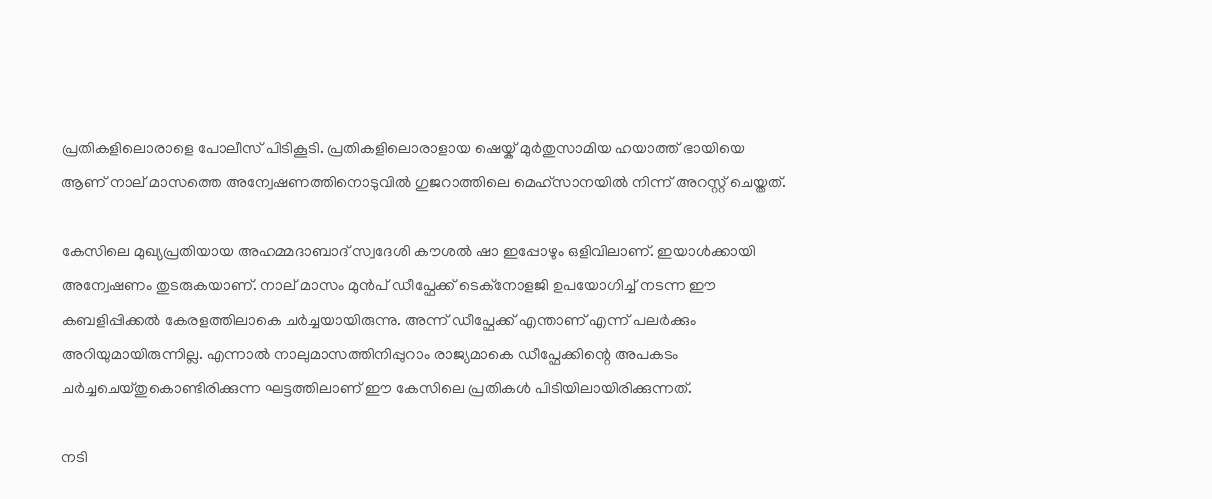പ്രതികളിലൊരാളെ പോലീസ് പിടികൂടി. പ്രതികളിലൊരാളായ ഷെയ്ക് മുർതുസാമിയ ഹയാത്ത് ഭായിയെ ആണ് നാല് മാസത്തെ അ‌ന്വേഷണത്തിനൊടുവിൽ ഗുജറാത്തിലെ മെഹ്‌സാനയിൽ നിന്ന് അറസ്റ്റ് ചെയ്തത്.

കേസിലെ മുഖ്യപ്രതിയായ അഹമ്മദാബാദ് സ്വദേശി കൗശൽ ഷാ ഇപ്പോഴും ഒളിവിലാണ്. ഇയാൾക്കായി അ‌ന്വേഷണം തുടരുകയാണ്. നാല് മാസം മുൻപ് ഡീപ്ഫേക്ക് ടെക്നോളജി ഉപയോഗിച്ച് നടന്ന ഈ കബളിപ്പിക്കൽ കേരളത്തിലാകെ ചർച്ചയായിരുന്നു. അ‌ന്ന് ഡീപ്ഫേക്ക് എന്താണ് എന്ന് പലർക്കും അ‌റിയുമായിരുന്നില്ല. എന്നാൽ നാലുമാസത്തിനിപ്പുറാം രാജ്യമാകെ ഡീപ്ഫേക്കിന്റെ അ‌പകടം ചർച്ചചെയ്തുകൊണ്ടിരിക്കുന്ന ഘട്ടത്തിലാണ് ഈ കേസിലെ പ്രതികൾ പിടിയിലായിരിക്കുന്നത്.

നടി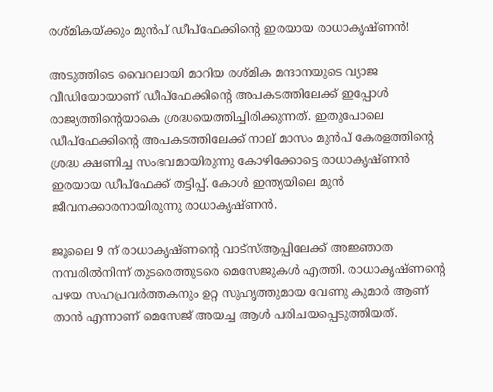രശ്മികയ്ക്കും മുൻപ് ഡീപ്ഫേക്കിന്റെ ഇരയായ രാധാകൃഷ്ണൻ!

അ‌ടുത്തിടെ വൈറലായി മാറിയ രശ്മിക മന്ദാനയുടെ വ്യാജ വീഡിയോയാണ് ഡീപ്ഫേക്കിന്റെ അ‌പകടത്തിലേക്ക് ഇപ്പോൾ രാജ്യത്തിന്റെയാകെ ശ്രദ്ധയെത്തിച്ചിരിക്കുന്നത്. ഇതുപോലെ ഡീപ്ഫേക്കിന്റെ അ‌പകടത്തിലേക്ക് നാല് മാസം മുൻപ് കേരളത്തിന്റെ ശ്രദ്ധ ക്ഷണിച്ച സംഭവമായിരുന്നു കോഴിക്കോട്ടെ രാധാകൃഷ്ണൻ ഇരയായ ഡീപ്ഫേക്ക് തട്ടിപ്പ്. കോൾ ഇന്ത്യയിലെ മുൻ ജീവനക്കാരനായിരുന്നു രാധാകൃഷ്ണൻ.

ജൂലൈ 9 ന് രാധാകൃഷ്ണന്റെ വാട്സ്ആപ്പിലേക്ക് അ‌ജ്ഞാത നമ്പരിൽനിന്ന് തുടരെത്തുടരെ മെസേജുകൾ എത്തി. രാധാകൃഷ്ണന്റെ പഴയ സഹപ്രവർത്തകനും ഉറ്റ സുഹൃത്തുമായ വേണു കുമാർ ആണ് താൻ എന്നാണ് മെസേജ് അ‌യച്ച ആൾ പരിചയപ്പെടുത്തിയത്.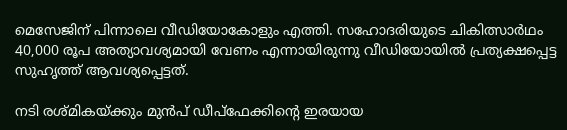മെസേജിന് പിന്നാലെ വീഡിയോകോളും എത്തി. സഹോദരിയുടെ ചികിത്സാർഥം 40,000 രൂപ അത്യാവശ്യമായി വേണം എന്നായിരുന്നു വീഡിയോയിൽ പ്രത്യക്ഷപ്പെട്ട സുഹൃത്ത് ആവശ്യപ്പെട്ടത്.

നടി രശ്മികയ്ക്കും മുൻപ് ഡീപ്ഫേക്കിന്റെ ഇരയായ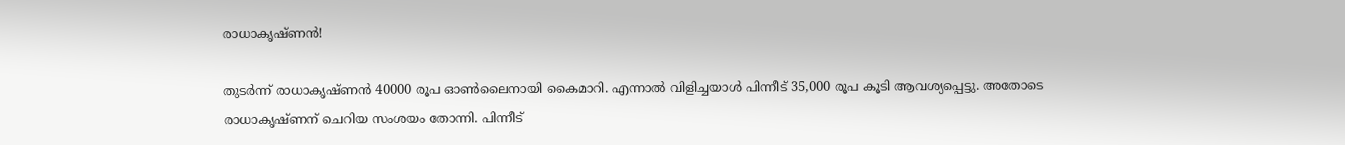രാധാകൃഷ്ണൻ!

തുടർന്ന് രാധാകൃഷ്ണൻ 40000 രൂപ ഓൺലൈനായി കൈമാറി. എന്നാൽ വിളിച്ചയാൾ പിന്നീട് 35,000 രൂപ കൂടി ആവശ്യപ്പെട്ടു. അ‌തോടെ രാധാകൃഷ്ണന് ചെറിയ സംശയം തോന്നി. പിന്നീട്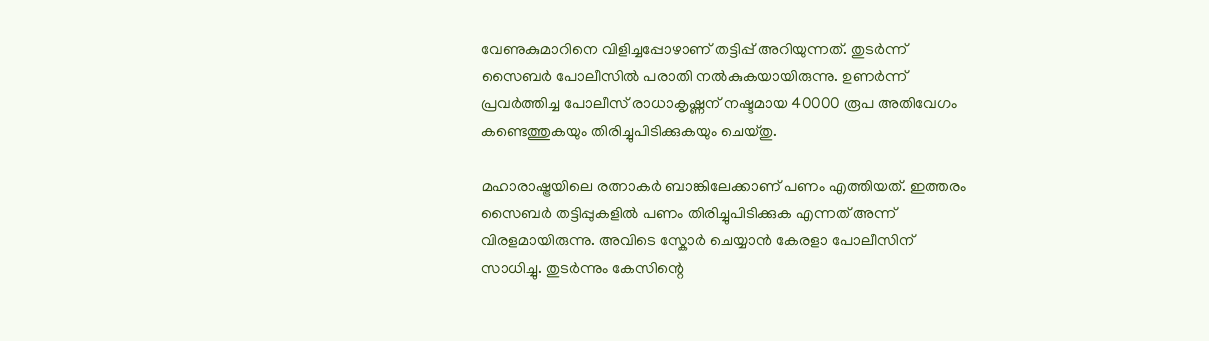വേണുകുമാറിനെ വിളിച്ചപ്പോഴാണ് തട്ടിപ്പ് അ‌റിയുന്നത്. തുടർന്ന് സൈബർ പോലീസിൽ പരാതി നൽകുകയായിരുന്നു. ഉണർന്ന് പ്രവർത്തിച്ച പോലീസ് രാധാകൃഷ്ണന് നഷ്ടമായ 40000 രൂപ അ‌തിവേഗം കണ്ടെത്തുകയും തിരിച്ചുപിടിക്കുകയും ചെയ്തു.

മഹാരാഷ്ട്രയിലെ രത്നാകർ ബാങ്കിലേക്കാണ് പണം എത്തിയത്. ഇത്തരം സൈബർ തട്ടിപ്പുകളിൽ പണം തിരിച്ചുപിടിക്കുക എന്നത് അ‌ന്ന് വിരളമായിരുന്നു. അ‌വിടെ സ്കോർ ചെയ്യാൻ കേരളാ പോലീസിന് സാധിച്ചു. തുടർന്നും കേസിന്റെ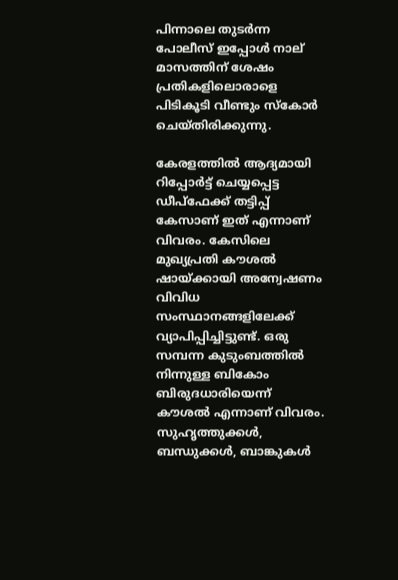പിന്നാലെ തുടർന്ന പോലീസ് ഇപ്പോൾ നാല് മാസത്തിന് ശേഷം പ്രതികളിലൊരാളെ പിടികൂടി വീണ്ടും സ്കോർ ചെയ്തിരിക്കുന്നു.

കേരളത്തിൽ ആദ്യമായി റിപ്പോർട്ട് ചെയ്യപ്പെട്ട ഡീപ്ഫേക്ക് തട്ടിപ്പ് കേസാണ് ഇത് എന്നാണ് വിവരം. കേസിലെ മുഖ്യപ്രതി കൗശൽ ഷായ്ക്കായി അ‌ന്വേഷണം വിവിധ സംസ്ഥാനങ്ങളിലേക്ക് വ്യാപിപ്പിച്ചിട്ടുണ്ട്. ഒരു സമ്പന്ന കുടുംബത്തിൽ നിന്നുള്ള ബികോം ബിരുദധാരിയെന്ന് കൗശൽ എന്നാണ് വിവരം. സുഹൃത്തുക്കൾ, ബന്ധുക്കൾ, ബാങ്കുകൾ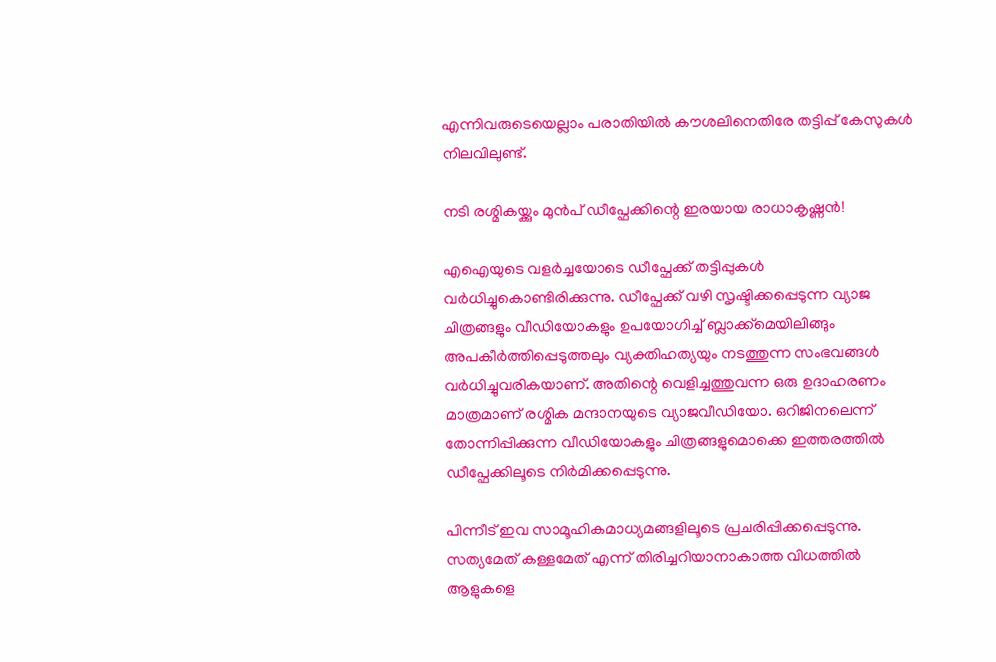എന്നിവരുടെയെല്ലാം പരാതിയിൽ കൗശലിനെതിരേ തട്ടിപ്പ് കേസുകൾ നിലവിലുണ്ട്.

നടി രശ്മികയ്ക്കും മുൻപ് ഡീപ്ഫേക്കിന്റെ ഇരയായ രാധാകൃഷ്ണൻ!

എഐയുടെ വളർച്ചയോടെ ഡീപ്ഫേക്ക് തട്ടിപ്പുകൾ വർധിച്ചുകൊണ്ടിരിക്കുന്നു. ഡീപ്ഫേക്ക് വഴി സൃഷ്ടിക്കപ്പെടുന്ന വ്യാജ ചിത്രങ്ങളും വീഡിയോകളും ഉപയോഗിച്ച് ബ്ലാക്ക്മെയിലിങ്ങും അ‌പകീർത്തിപ്പെടുത്തലും വ്യക്തിഹത്യയും നടത്തുന്ന സംഭവങ്ങൾ വർധിച്ചുവരികയാണ്. അ‌തിന്റെ വെളിച്ചത്തുവന്ന ഒരു ഉദാഹരണം മാത്രമാണ് രശ്മിക മന്ദാനയുടെ വ്യാജവീഡിയോ. ഒറിജിനലെന്ന് തോന്നിപ്പിക്കുന്ന വീഡിയോകളും ചിത്രങ്ങളുമൊക്കെ ഇത്തരത്തിൽ ഡീപ്ഫേക്കിലൂടെ നിർമിക്കപ്പെടുന്നു.

പിന്നീട് ഇവ സാമൂഹികമാധ്യമങ്ങളിലൂടെ പ്രചരിപ്പിക്കപ്പെടുന്നു. സത്യമേത് കള്ളമേത് എന്ന് തിരിച്ചറിയാനാകാത്ത വിധത്തിൽ ആളുകളെ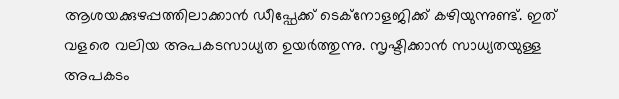ആശയക്കുഴപ്പത്തിലാക്കാൻ ഡീപ്ഫേക്ക് ടെക്നോളജിക്ക് കഴിയുന്നുണ്ട്. ഇത് വളരെ വലിയ അ‌പകടസാധ്യത ഉയർത്തുന്നു. സൃഷ്ടിക്കാൻ സാധ്യതയുള്ള അ‌പകടം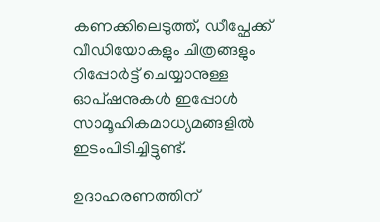കണക്കിലെടുത്ത്, ഡീപ്ഫേക്ക് വീഡിയോകളും ചിത്രങ്ങളും റിപ്പോർട്ട് ചെയ്യാനുള്ള ഓപ്ഷനുകൾ ഇപ്പോൾ സാമൂഹികമാധ്യമങ്ങളിൽ ഇടംപിടിച്ചിട്ടുണ്ട്.

ഉദാഹരണത്തിന്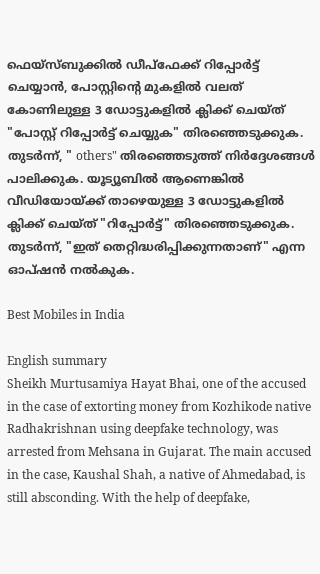ഫെയ്സ്ബുക്കിൽ ഡീപ്ഫേക്ക് റിപ്പോർട്ട് ചെയ്യാൻ, പോസ്റ്റിന്റെ മുകളിൽ വലത് കോണിലുള്ള 3 ഡോട്ടുകളിൽ ക്ലിക്ക് ചെയ്ത് "പോസ്റ്റ് റിപ്പോർട്ട് ചെയ്യുക" തിരഞ്ഞെടുക്കുക. തുടർന്ന്, " others" തിരഞ്ഞെടുത്ത് നിർദ്ദേശങ്ങൾ പാലിക്കുക. യൂട്യൂബിൽ ആണെങ്കിൽ വീഡിയോയ്ക്ക് താഴെയുള്ള 3 ഡോട്ടുകളിൽ ക്ലിക്ക് ചെയ്ത് "റിപ്പോർട്ട്" തിരഞ്ഞെടുക്കുക. തുടർന്ന്, "ഇത് തെറ്റിദ്ധരിപ്പിക്കുന്നതാണ്" എന്ന ഓപ്ഷൻ നൽകുക.

Best Mobiles in India

English summary
Sheikh Murtusamiya Hayat Bhai, one of the accused in the case of extorting money from Kozhikode native Radhakrishnan using deepfake technology, was arrested from Mehsana in Gujarat. The main accused in the case, Kaushal Shah, a native of Ahmedabad, is still absconding. With the help of deepfake,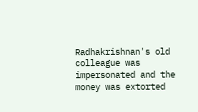Radhakrishnan's old colleague was impersonated and the money was extorted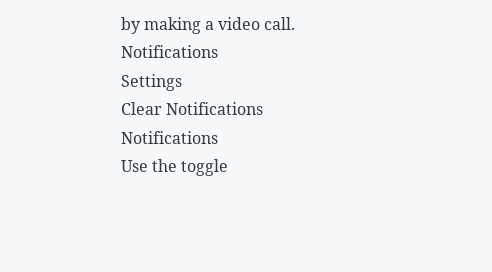by making a video call.
Notifications
Settings
Clear Notifications
Notifications
Use the toggle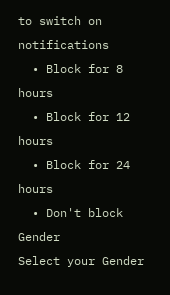to switch on notifications
  • Block for 8 hours
  • Block for 12 hours
  • Block for 24 hours
  • Don't block
Gender
Select your Gender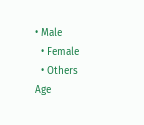• Male
  • Female
  • Others
Age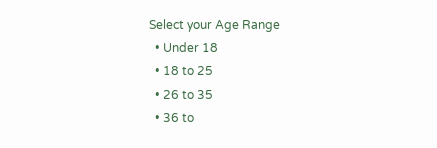Select your Age Range
  • Under 18
  • 18 to 25
  • 26 to 35
  • 36 to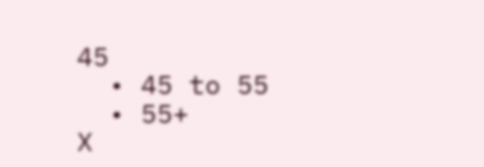45
  • 45 to 55
  • 55+
X